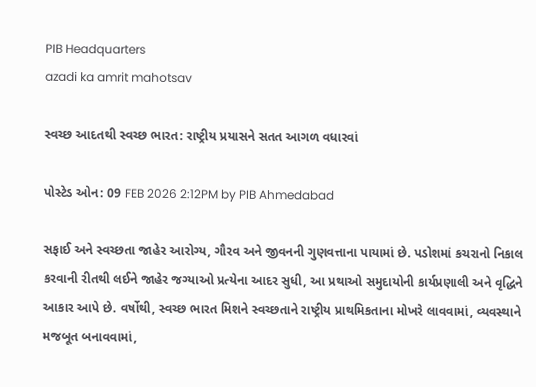PIB Headquarters
azadi ka amrit mahotsav

સ્વચ્છ આદતથી સ્વચ્છ ભારત: રાષ્ટ્રીય પ્રયાસને સતત આગળ વધારવાં

પોસ્ટેડ ઓન: 09 FEB 2026 2:12PM by PIB Ahmedabad

સફાઈ અને સ્વચ્છતા જાહેર આરોગ્ય, ગૌરવ અને જીવનની ગુણવત્તાના પાયામાં છે. પડોશમાં કચરાનો નિકાલ કરવાની રીતથી લઈને જાહેર જગ્યાઓ પ્રત્યેના આદર સુધી, આ પ્રથાઓ સમુદાયોની કાર્યપ્રણાલી અને વૃદ્ધિને આકાર આપે છે. વર્ષોથી, સ્વચ્છ ભારત મિશને સ્વચ્છતાને રાષ્ટ્રીય પ્રાથમિકતાના મોખરે લાવવામાં, વ્યવસ્થાને મજબૂત બનાવવામાં,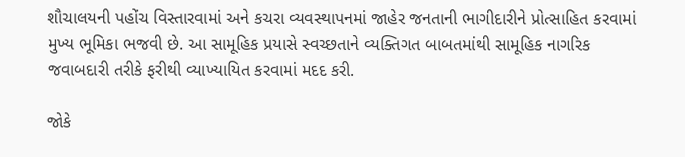શૌચાલયની પહોંચ વિસ્તારવામાં અને કચરા વ્યવસ્થાપનમાં જાહેર જનતાની ભાગીદારીને પ્રોત્સાહિત કરવામાં મુખ્ય ભૂમિકા ભજવી છે. આ સામૂહિક પ્રયાસે સ્વચ્છતાને વ્યક્તિગત બાબતમાંથી સામૂહિક નાગરિક જવાબદારી તરીકે ફરીથી વ્યાખ્યાયિત કરવામાં મદદ કરી.

જોકે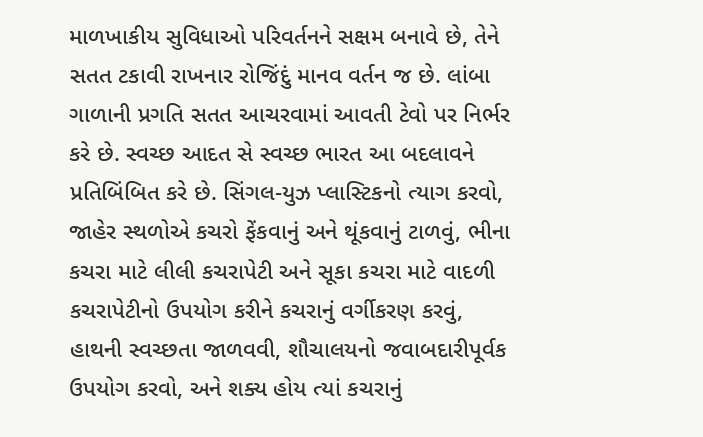માળખાકીય સુવિધાઓ પરિવર્તનને સક્ષમ બનાવે છે, તેને સતત ટકાવી રાખનાર રોજિંદું માનવ વર્તન જ છે. લાંબા ગાળાની પ્રગતિ સતત આચરવામાં આવતી ટેવો પર નિર્ભર કરે છે. સ્વચ્છ આદત સે સ્વચ્છ ભારત આ બદલાવને પ્રતિબિંબિત કરે છે. સિંગલ-યુઝ પ્લાસ્ટિકનો ત્યાગ કરવો, જાહેર સ્થળોએ કચરો ફેંકવાનું અને થૂંકવાનું ટાળવું, ભીના કચરા માટે લીલી કચરાપેટી અને સૂકા કચરા માટે વાદળી કચરાપેટીનો ઉપયોગ કરીને કચરાનું વર્ગીકરણ કરવું, હાથની સ્વચ્છતા જાળવવી, શૌચાલયનો જવાબદારીપૂર્વક ઉપયોગ કરવો, અને શક્ય હોય ત્યાં કચરાનું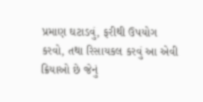પ્રમાણ ઘટાડવું, ફરીથી ઉપયોગ કરવો, તથા રિસાયકલ કરવું આ એવી ક્રિયાઓ છે જેનું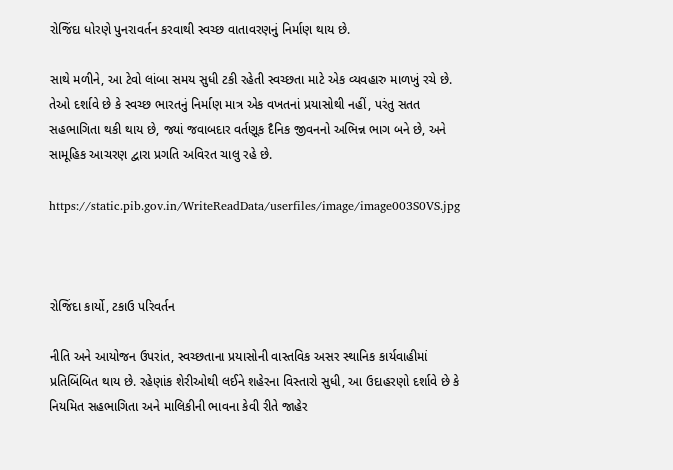રોજિંદા ધોરણે પુનરાવર્તન કરવાથી સ્વચ્છ વાતાવરણનું નિર્માણ થાય છે.

સાથે મળીને, આ ટેવો લાંબા સમય સુધી ટકી રહેતી સ્વચ્છતા માટે એક વ્યવહારુ માળખું રચે છે. તેઓ દર્શાવે છે કે સ્વચ્છ ભારતનું નિર્માણ માત્ર એક વખતનાં પ્રયાસોથી નહીં, પરંતુ સતત સહભાગિતા થકી થાય છે, જ્યાં જવાબદાર વર્તણૂક દૈનિક જીવનનો અભિન્ન ભાગ બને છે, અને સામૂહિક આચરણ દ્વારા પ્રગતિ અવિરત ચાલુ રહે છે.

https://static.pib.gov.in/WriteReadData/userfiles/image/image003S0VS.jpg



રોજિંદા કાર્યો, ટકાઉ પરિવર્તન

નીતિ અને આયોજન ઉપરાંત, સ્વચ્છતાના પ્રયાસોની વાસ્તવિક અસર સ્થાનિક કાર્યવાહીમાં પ્રતિબિંબિત થાય છે. રહેણાંક શેરીઓથી લઈને શહેરના વિસ્તારો સુધી, આ ઉદાહરણો દર્શાવે છે કે નિયમિત સહભાગિતા અને માલિકીની ભાવના કેવી રીતે જાહેર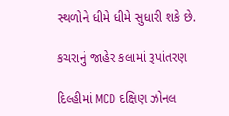સ્થળોને ધીમે ધીમે સુધારી શકે છે.

કચરાનું જાહેર કલામાં રૂપાંતરણ

દિલ્હીમાં MCD દક્ષિણ ઝોનલ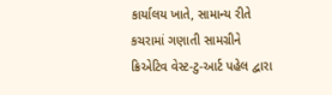કાર્યાલય ખાતે, સામાન્ય રીતે કચરામાં ગણાતી સામગ્રીને ક્રિએટિવ વેસ્ટ-ટુ-આર્ટ પહેલ દ્વારા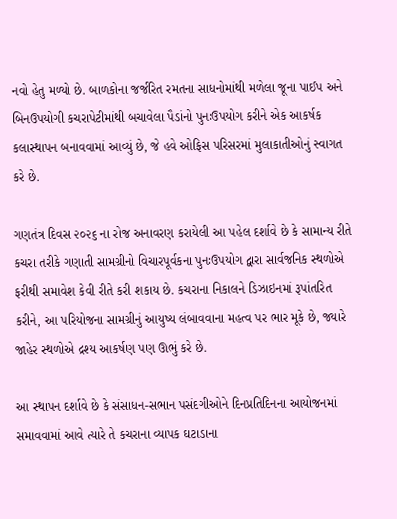નવો હેતુ મળ્યો છે. બાળકોના જર્જરિત રમતના સાધનોમાંથી મળેલા જૂના પાઈપ અને બિનઉપયોગી કચરાપેટીમાંથી બચાવેલા પૈડાંનો પુનઃઉપયોગ કરીને એક આકર્ષક કલાસ્થાપન બનાવવામાં આવ્યું છે, જે હવે ઓફિસ પરિસરમાં મુલાકાતીઓનું સ્વાગત કરે છે.

ગણતંત્ર દિવસ ૨૦૨૬ ના રોજ અનાવરણ કરાયેલી આ પહેલ દર્શાવે છે કે સામાન્ય રીતે કચરા તરીકે ગણાતી સામગ્રીનો વિચારપૂર્વકના પુનઃઉપયોગ દ્વારા સાર્વજનિક સ્થળોએ ફરીથી સમાવેશ કેવી રીતે કરી શકાય છે. કચરાના નિકાલને ડિઝાઇનમાં રૂપાંતરિત કરીને, આ પરિયોજના સામગ્રીનું આયુષ્ય લંબાવવાના મહત્વ પર ભાર મૂકે છે, જ્યારે જાહેર સ્થળોએ દ્રશ્ય આકર્ષણ પણ ઊભું કરે છે.

આ સ્થાપન દર્શાવે છે કે સંસાધન-સભાન પસંદગીઓને દિનપ્રતિદિનના આયોજનમાં સમાવવામાં આવે ત્યારે તે કચરાના વ્યાપક ઘટાડાના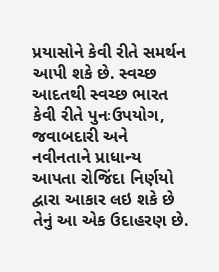પ્રયાસોને કેવી રીતે સમર્થન આપી શકે છે. સ્વચ્છ આદતથી સ્વચ્છ ભારત કેવી રીતે પુનઃઉપયોગ, જવાબદારી અને નવીનતાને પ્રાધાન્ય આપતા રોજિંદા નિર્ણયો દ્વારા આકાર લઇ શકે છે તેનું આ એક ઉદાહરણ છે.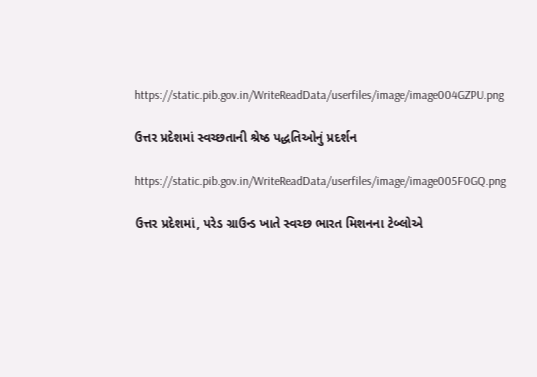https://static.pib.gov.in/WriteReadData/userfiles/image/image004GZPU.png

ઉત્તર પ્રદેશમાં સ્વચ્છતાની શ્રેષ્ઠ પદ્ધતિઓનું પ્રદર્શન

https://static.pib.gov.in/WriteReadData/userfiles/image/image005F0GQ.png

ઉત્તર પ્રદેશમાં, પરેડ ગ્રાઉન્ડ ખાતે સ્વચ્છ ભારત મિશનના ટેબ્લોએ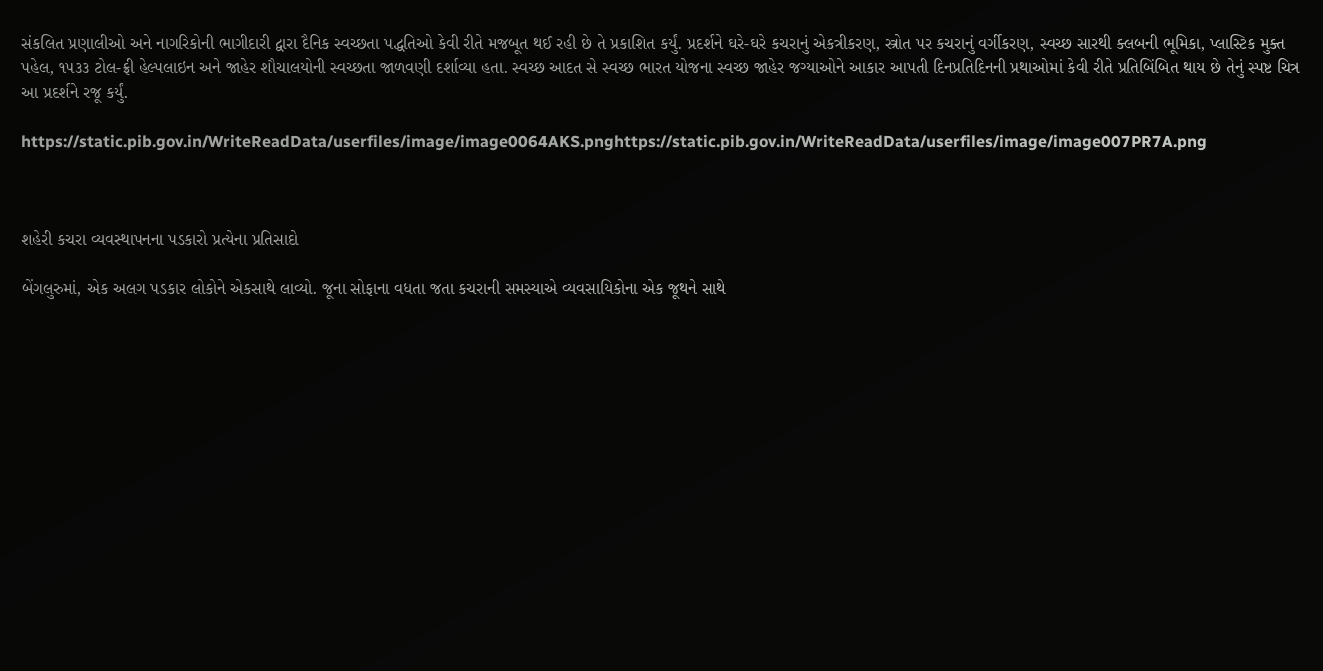સંકલિત પ્રણાલીઓ અને નાગરિકોની ભાગીદારી દ્વારા દૈનિક સ્વચ્છતા પદ્ધતિઓ કેવી રીતે મજબૂત થઈ રહી છે તે પ્રકાશિત કર્યું. પ્રદર્શને ઘરે-ઘરે કચરાનું એકત્રીકરણ, સ્ત્રોત પર કચરાનું વર્ગીકરણ, સ્વચ્છ સારથી ક્લબની ભૂમિકા, પ્લાસ્ટિક મુક્ત પહેલ, ૧૫૩૩ ટોલ-ફ્રી હેલ્પલાઇન અને જાહેર શૌચાલયોની સ્વચ્છતા જાળવણી દર્શાવ્યા હતા. સ્વચ્છ આદત સે સ્વચ્છ ભારત યોજના સ્વચ્છ જાહેર જગ્યાઓને આકાર આપતી દિનપ્રતિદિનની પ્રથાઓમાં કેવી રીતે પ્રતિબિંબિત થાય છે તેનું સ્પષ્ટ ચિત્ર આ પ્રદર્શને રજૂ કર્યું.

https://static.pib.gov.in/WriteReadData/userfiles/image/image0064AKS.pnghttps://static.pib.gov.in/WriteReadData/userfiles/image/image007PR7A.png



શહેરી કચરા વ્યવસ્થાપનના પડકારો પ્રત્યેના પ્રતિસાદો

બેંગલુરુમાં, એક અલગ પડકાર લોકોને એકસાથે લાવ્યો. જૂના સોફાના વધતા જતા કચરાની સમસ્યાએ વ્યવસાયિકોના એક જૂથને સાથે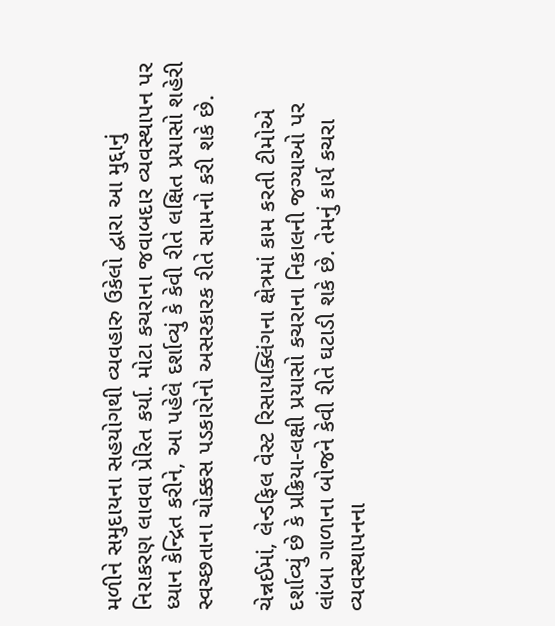મળીને સમુદાયના સહયોગથી વ્યવહારુ ઉકેલો દ્વારા આ મુદ્દાનું નિરાકરણ લાવવા પ્રેરિત કર્યા. મોટા કચરાના જવાબદાર વ્યવસ્થાપન પર ધ્યાન કેન્દ્રિત કરીને, આ પહેલે દર્શાવ્યું કે કેવી રીતે લક્ષિત પ્રયાસો શહેરી સ્વચ્છતાના ચોક્કસ પડકારોનો અસરકારક રીતે સામનો કરી શકે છે.

ચેન્નઈમાં, લેન્ડફિલ વેસ્ટ રિસાયક્લિંગના ક્ષેત્રમાં કામ કરતી ટીમોએ દર્શાવ્યું છે કે પ્રક્રિયા-લક્ષી પ્રયાસો કચરાના નિકાલની જગ્યાઓ પર લાંબા ગાળાના બોજને કેવી રીતે ઘટાડી શકે છે. તેમનું કાર્ય કચરા વ્યવસ્થાપનના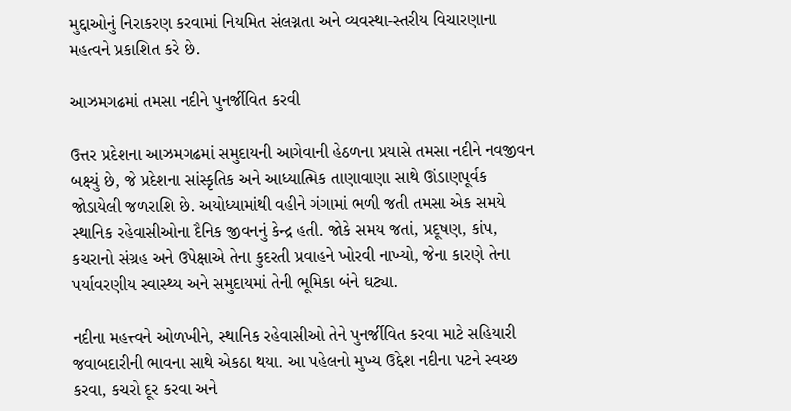મુદ્દાઓનું નિરાકરણ કરવામાં નિયમિત સંલગ્નતા અને વ્યવસ્થા-સ્તરીય વિચારણાના મહત્વને પ્રકાશિત કરે છે.

આઝમગઢમાં તમસા નદીને પુનર્જીવિત કરવી

ઉત્તર પ્રદેશના આઝમગઢમાં સમુદાયની આગેવાની હેઠળના પ્રયાસે તમસા નદીને નવજીવન બક્ષ્યું છે, જે પ્રદેશના સાંસ્કૃતિક અને આધ્યાત્મિક તાણાવાણા સાથે ઊંડાણપૂર્વક જોડાયેલી જળરાશિ છે. અયોધ્યામાંથી વહીને ગંગામાં ભળી જતી તમસા એક સમયે સ્થાનિક રહેવાસીઓના દૈનિક જીવનનું કેન્દ્ર હતી. જોકે સમય જતાં, પ્રદૂષણ, કાંપ, કચરાનો સંગ્રહ અને ઉપેક્ષાએ તેના કુદરતી પ્રવાહને ખોરવી નાખ્યો, જેના કારણે તેના પર્યાવરણીય સ્વાસ્થ્ય અને સમુદાયમાં તેની ભૂમિકા બંને ઘટ્યા.

નદીના મહત્ત્વને ઓળખીને, સ્થાનિક રહેવાસીઓ તેને પુનર્જીવિત કરવા માટે સહિયારી જવાબદારીની ભાવના સાથે એકઠા થયા. આ પહેલનો મુખ્ય ઉદ્દેશ નદીના પટને સ્વચ્છ કરવા, કચરો દૂર કરવા અને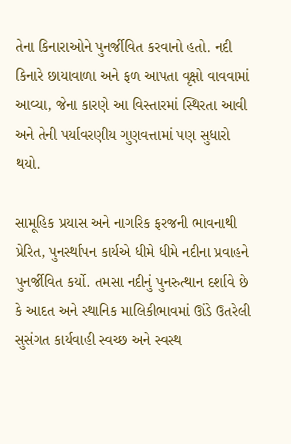તેના કિનારાઓને પુનર્જીવિત કરવાનો હતો. નદી કિનારે છાયાવાળા અને ફળ આપતા વૃક્ષો વાવવામાં આવ્યા, જેના કારણે આ વિસ્તારમાં સ્થિરતા આવી અને તેની પર્યાવરણીય ગુણવત્તામાં પણ સુધારો થયો.

સામૂહિક પ્રયાસ અને નાગરિક ફરજની ભાવનાથી પ્રેરિત, પુનર્સ્થાપન કાર્યએ ધીમે ધીમે નદીના પ્રવાહને પુનર્જીવિત કર્યો. તમસા નદીનું પુનરુત્થાન દર્શાવે છે કે આદત અને સ્થાનિક માલિકીભાવમાં ઊંડે ઉતરેલી સુસંગત કાર્યવાહી સ્વચ્છ અને સ્વસ્થ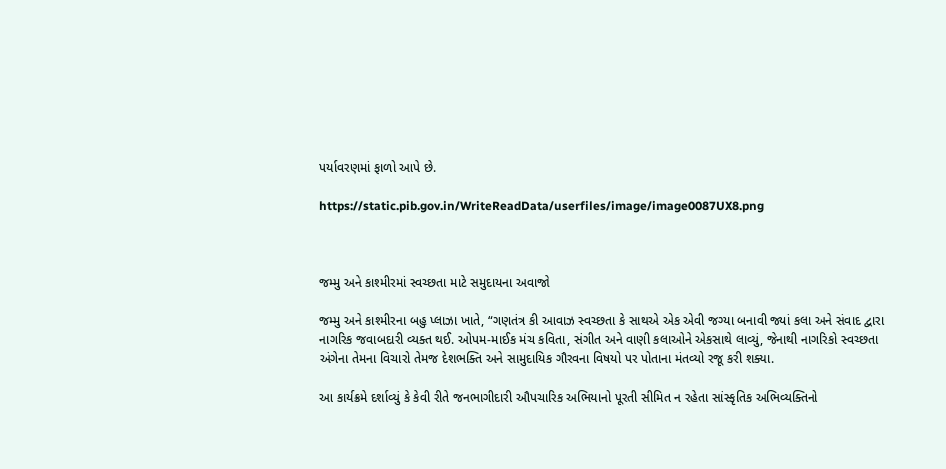પર્યાવરણમાં ફાળો આપે છે.

https://static.pib.gov.in/WriteReadData/userfiles/image/image0087UX8.png



જમ્મુ અને કાશ્મીરમાં સ્વચ્છતા માટે સમુદાયના અવાજો

જમ્મુ અને કાશ્મીરના બહુ પ્લાઝા ખાતે, “ગણતંત્ર કી આવાઝ સ્વચ્છતા કે સાથએ એક એવી જગ્યા બનાવી જ્યાં કલા અને સંવાદ દ્વારા નાગરિક જવાબદારી વ્યક્ત થઈ. ઓપમ-માઈક મંચ કવિતા, સંગીત અને વાણી કલાઓને એકસાથે લાવ્યું, જેનાથી નાગરિકો સ્વચ્છતા અંગેના તેમના વિચારો તેમજ દેશભક્તિ અને સામુદાયિક ગૌરવના વિષયો પર પોતાના મંતવ્યો રજૂ કરી શક્યા.

આ કાર્યક્રમે દર્શાવ્યું કે કેવી રીતે જનભાગીદારી ઔપચારિક અભિયાનો પૂરતી સીમિત ન રહેતા સાંસ્કૃતિક અભિવ્યક્તિનો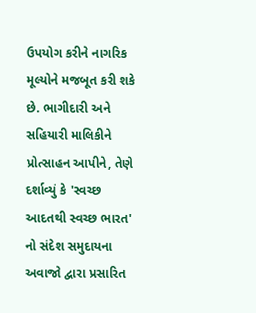ઉપયોગ કરીને નાગરિક મૂલ્યોને મજબૂત કરી શકે છે. ભાગીદારી અને સહિયારી માલિકીને પ્રોત્સાહન આપીને, તેણે દર્શાવ્યું કે 'સ્વચ્છ આદતથી સ્વચ્છ ભારત' નો સંદેશ સમુદાયના અવાજો દ્વારા પ્રસારિત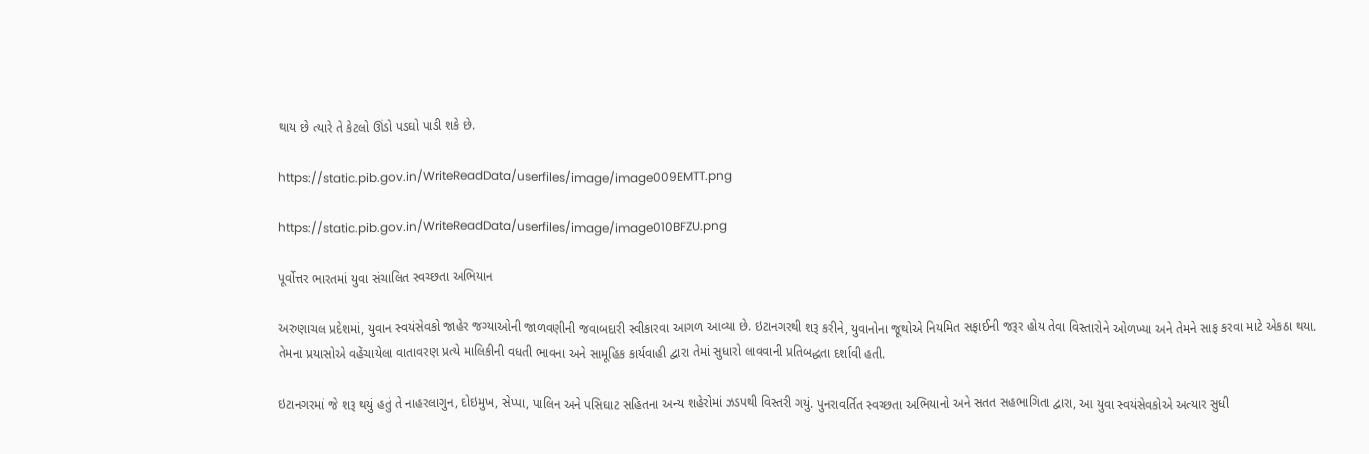થાય છે ત્યારે તે કેટલો ઊંડો પડઘો પાડી શકે છે.

https://static.pib.gov.in/WriteReadData/userfiles/image/image009EMTT.png

https://static.pib.gov.in/WriteReadData/userfiles/image/image010BFZU.png

પૂર્વોત્તર ભારતમાં યુવા સંચાલિત સ્વચ્છતા અભિયાન

અરુણાચલ પ્રદેશમાં, યુવાન સ્વયંસેવકો જાહેર જગ્યાઓની જાળવણીની જવાબદારી સ્વીકારવા આગળ આવ્યા છે. ઇટાનગરથી શરૂ કરીને, યુવાનોના જૂથોએ નિયમિત સફાઈની જરૂર હોય તેવા વિસ્તારોને ઓળખ્યા અને તેમને સાફ કરવા માટે એકઠા થયા. તેમના પ્રયાસોએ વહેંચાયેલા વાતાવરણ પ્રત્યે માલિકીની વધતી ભાવના અને સામૂહિક કાર્યવાહી દ્વારા તેમાં સુધારો લાવવાની પ્રતિબદ્ધતા દર્શાવી હતી.

ઇટાનગરમાં જે શરૂ થયું હતું તે નાહરલાગુન, દોઇમુખ, સેપ્પા, પાલિન અને પસિઘાટ સહિતના અન્ય શહેરોમાં ઝડપથી વિસ્તરી ગયું. પુનરાવર્તિત સ્વચ્છતા અભિયાનો અને સતત સહભાગિતા દ્વારા, આ યુવા સ્વયંસેવકોએ અત્યાર સુધી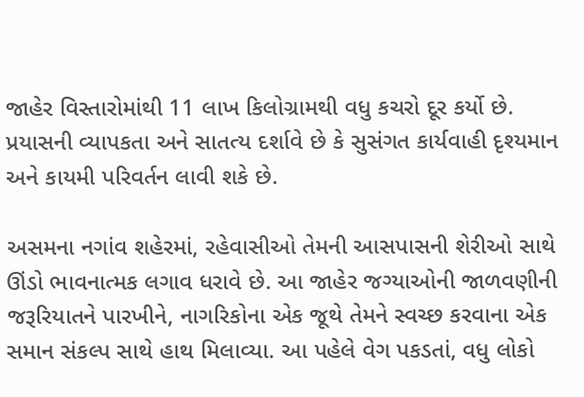જાહેર વિસ્તારોમાંથી 11 લાખ કિલોગ્રામથી વધુ કચરો દૂર કર્યો છે. પ્રયાસની વ્યાપકતા અને સાતત્ય દર્શાવે છે કે સુસંગત કાર્યવાહી દૃશ્યમાન અને કાયમી પરિવર્તન લાવી શકે છે.

અસમના નગાંવ શહેરમાં, રહેવાસીઓ તેમની આસપાસની શેરીઓ સાથે ઊંડો ભાવનાત્મક લગાવ ધરાવે છે. આ જાહેર જગ્યાઓની જાળવણીની જરૂરિયાતને પારખીને, નાગરિકોના એક જૂથે તેમને સ્વચ્છ કરવાના એક સમાન સંકલ્પ સાથે હાથ મિલાવ્યા. આ પહેલે વેગ પકડતાં, વધુ લોકો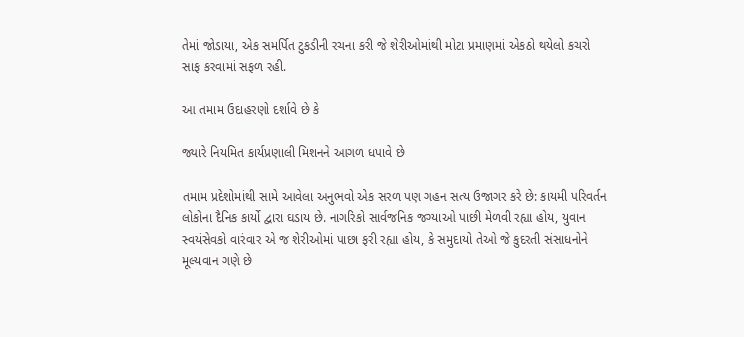તેમાં જોડાયા, એક સમર્પિત ટુકડીની રચના કરી જે શેરીઓમાંથી મોટા પ્રમાણમાં એકઠો થયેલો કચરો સાફ કરવામાં સફળ રહી.

આ તમામ ઉદાહરણો દર્શાવે છે કે

જ્યારે નિયમિત કાર્યપ્રણાલી મિશનને આગળ ધપાવે છે

તમામ પ્રદેશોમાંથી સામે આવેલા અનુભવો એક સરળ પણ ગહન સત્ય ઉજાગર કરે છે: કાયમી પરિવર્તન લોકોના દૈનિક કાર્યો દ્વારા ઘડાય છે. નાગરિકો સાર્વજનિક જગ્યાઓ પાછી મેળવી રહ્યા હોય, યુવાન સ્વયંસેવકો વારંવાર એ જ શેરીઓમાં પાછા ફરી રહ્યા હોય, કે સમુદાયો તેઓ જે કુદરતી સંસાધનોને મૂલ્યવાન ગણે છે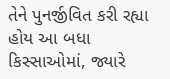તેને પુનર્જીવિત કરી રહ્યા હોય આ બધા કિસ્સાઓમાં, જ્યારે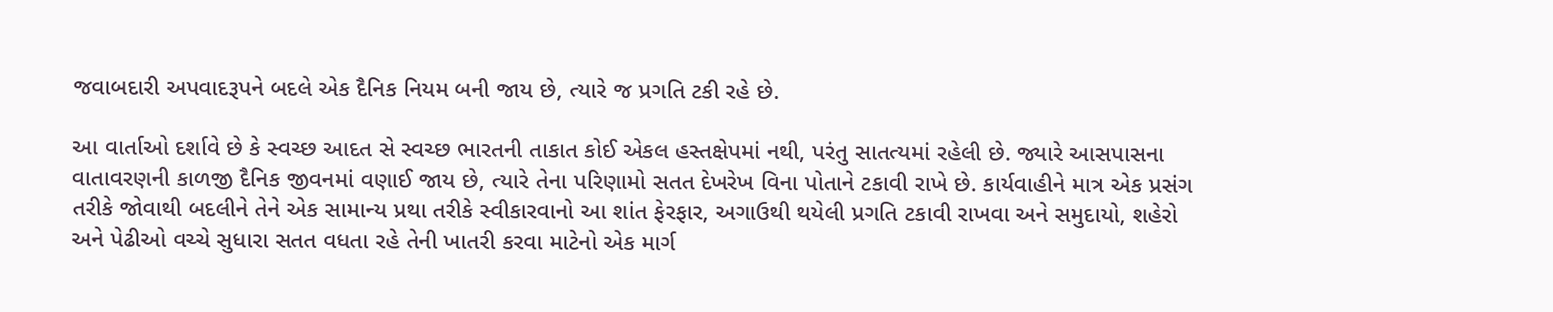જવાબદારી અપવાદરૂપને બદલે એક દૈનિક નિયમ બની જાય છે, ત્યારે જ પ્રગતિ ટકી રહે છે.

આ વાર્તાઓ દર્શાવે છે કે સ્વચ્છ આદત સે સ્વચ્છ ભારતની તાકાત કોઈ એકલ હસ્તક્ષેપમાં નથી, પરંતુ સાતત્યમાં રહેલી છે. જ્યારે આસપાસના વાતાવરણની કાળજી દૈનિક જીવનમાં વણાઈ જાય છે, ત્યારે તેના પરિણામો સતત દેખરેખ વિના પોતાને ટકાવી રાખે છે. કાર્યવાહીને માત્ર એક પ્રસંગ તરીકે જોવાથી બદલીને તેને એક સામાન્ય પ્રથા તરીકે સ્વીકારવાનો આ શાંત ફેરફાર, અગાઉથી થયેલી પ્રગતિ ટકાવી રાખવા અને સમુદાયો, શહેરો અને પેઢીઓ વચ્ચે સુધારા સતત વધતા રહે તેની ખાતરી કરવા માટેનો એક માર્ગ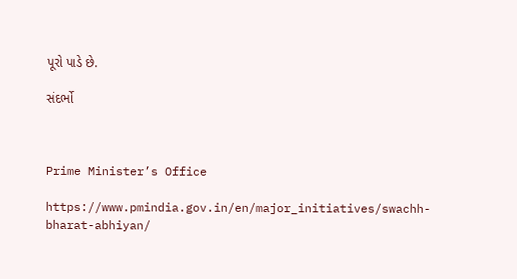પૂરો પાડે છે.

સંદર્ભો



Prime Minister’s Office

https://www.pmindia.gov.in/en/major_initiatives/swachh-bharat-abhiyan/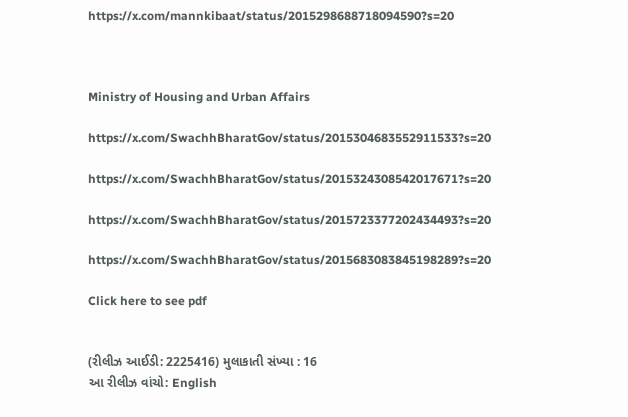https://x.com/mannkibaat/status/2015298688718094590?s=20



Ministry of Housing and Urban Affairs

https://x.com/SwachhBharatGov/status/2015304683552911533?s=20

https://x.com/SwachhBharatGov/status/2015324308542017671?s=20

https://x.com/SwachhBharatGov/status/2015723377202434493?s=20

https://x.com/SwachhBharatGov/status/2015683083845198289?s=20

Click here to see pdf


(રીલીઝ આઈડી: 2225416) મુલાકાતી સંખ્યા : 16
આ રીલીઝ વાંચો: English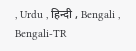, Urdu , हिन्दी , Bengali , Bengali-TR